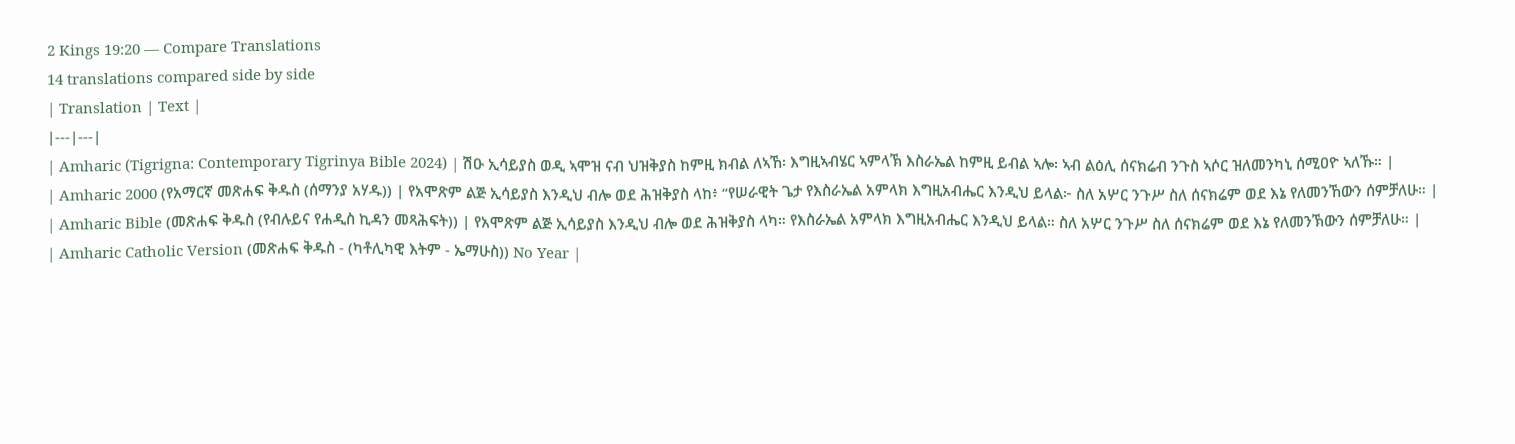2 Kings 19:20 — Compare Translations
14 translations compared side by side
| Translation | Text |
|---|---|
| Amharic (Tigrigna: Contemporary Tigrinya Bible 2024) | ሽዑ ኢሳይያስ ወዲ ኣሞዝ ናብ ህዝቅያስ ከምዚ ክብል ለኣኸ፡ እግዚኣብሄር ኣምላኽ እስራኤል ከምዚ ይብል ኣሎ፡ ኣብ ልዕሊ ሰናክሬብ ንጉስ ኣሶር ዝለመንካኒ ሰሚዐዮ ኣለኹ። |
| Amharic 2000 (የአማርኛ መጽሐፍ ቅዱስ (ሰማንያ አሃዱ)) | የአሞጽም ልጅ ኢሳይያስ እንዲህ ብሎ ወደ ሕዝቅያስ ላከ፥ “የሠራዊት ጌታ የእስራኤል አምላክ እግዚአብሔር እንዲህ ይላል፦ ስለ አሦር ንጉሥ ስለ ሰናክሬም ወደ እኔ የለመንኸውን ሰምቻለሁ። |
| Amharic Bible (መጽሐፍ ቅዱስ (የብሉይና የሐዲስ ኪዳን መጻሕፍት)) | የአሞጽም ልጅ ኢሳይያስ እንዲህ ብሎ ወደ ሕዝቅያስ ላካ። የእስራኤል አምላክ እግዚአብሔር እንዲህ ይላል። ስለ አሦር ንጉሥ ስለ ሰናክሬም ወደ እኔ የለመንኽውን ሰምቻለሁ። |
| Amharic Catholic Version (መጽሐፍ ቅዱስ - (ካቶሊካዊ እትም - ኤማሁስ)) No Year |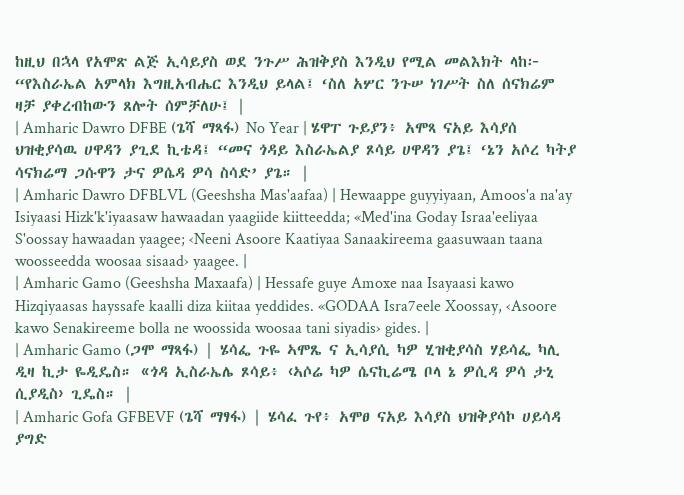ከዚህ በኋላ የአሞጽ ልጅ ኢሳይያስ ወደ ንጉሥ ሕዝቅያስ እንዲህ የሚል መልእክት ላከ፦ “የእስራኤል አምላክ እግዚአብሔር እንዲህ ይላል፤ ‘ስለ አሦር ንጉሠ ነገሥት ስለ ሰናክሬም ዛቻ ያቀረብከውን ጸሎት ሰምቻለሁ፤ |
| Amharic Dawro DFBE (ጌሻ ማጻፋ) No Year | ሄዋፐ ጉይያን፥ አሞጻ ናአይ እሳያሰ ህዝቂያሳዉ ሀዋዳን ያጊደ ኪቴዳ፤ “መና ጎዳይ እስራኤልያ ጾሳይ ሀዋዳን ያጌ፤ ‘ኔን አሶረ ካትያ ሳናክሬማ ጋሱዋን ታና ዎሴዳ ዎሳ ስሳድ’ ያጌ። |
| Amharic Dawro DFBLVL (Geeshsha Mas'aafaa) | Hewaappe guyyiyaan, Amoos'a na'ay Isiyaasi Hizk'k'iyaasaw hawaadan yaagiide kiitteedda; «Med'ina Goday Israa'eeliyaa S'oossay hawaadan yaagee; ‹Neeni Asoore Kaatiyaa Sanaakireema gaasuwaan taana woosseedda woosaa sisaad› yaagee. |
| Amharic Gamo (Geeshsha Maxaafa) | Hessafe guye Amoxe naa Isayaasi kawo Hizqiyaasas hayssafe kaalli diza kiitaa yeddides. «GODAA Isra7eele Xoossay, ‹Asoore kawo Senakireeme bolla ne woossida woosaa tani siyadis› gides. |
| Amharic Gamo (ጋሞ ማጻፋ) | ሄሳፌ ጉዬ ኣሞጼ ና ኢሳያሲ ካዎ ሂዝቂያሳስ ሃይሳፌ ካሊ ዲዛ ኪታ ዬዲዴስ። «ጎዳ ኢስራኤሌ ጾሳይ፥ ‹ኣሶሬ ካዎ ሴናኪሬሜ ቦላ ኔ ዎሲዳ ዎሳ ታኒ ሲያዲስ› ጊዴስ። |
| Amharic Gofa GFBEVF (ጌሻ ማፃፋ) | ሄሳፈ ጉየ፥ አሞፀ ናአይ እሳያስ ህዝቅያሳኮ ሀይሳዳ ያግድ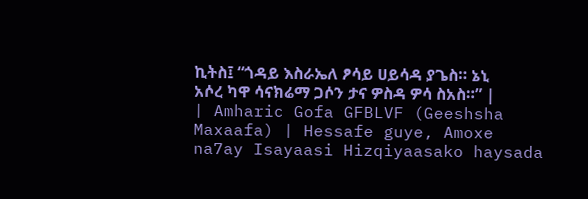ኪትስ፤ “ጎዳይ እስራኤለ ፆሳይ ሀይሳዳ ያጌስ። ኔኒ አሶረ ካዋ ሳናክሬማ ጋሶን ታና ዎስዳ ዎሳ ስአስ።” |
| Amharic Gofa GFBLVF (Geeshsha Maxaafa) | Hessafe guye, Amoxe na7ay Isayaasi Hizqiyaasako haysada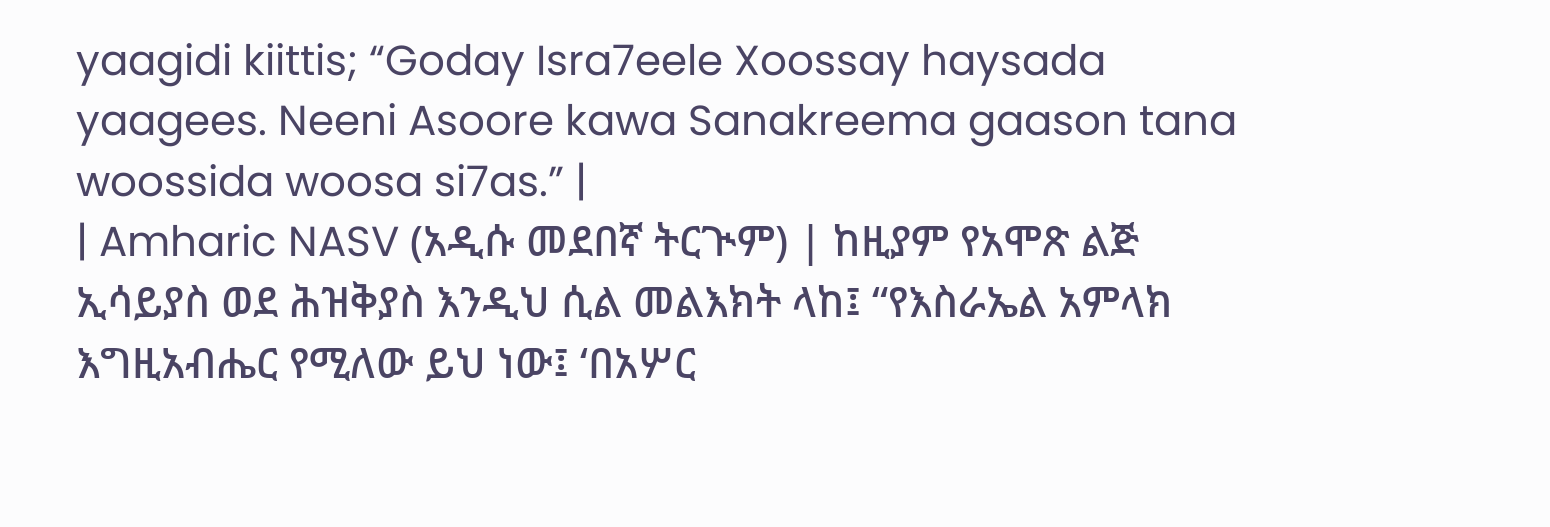yaagidi kiittis; “Goday Isra7eele Xoossay haysada yaagees. Neeni Asoore kawa Sanakreema gaason tana woossida woosa si7as.” |
| Amharic NASV (አዲሱ መደበኛ ትርጒም) | ከዚያም የአሞጽ ልጅ ኢሳይያስ ወደ ሕዝቅያስ እንዲህ ሲል መልእክት ላከ፤ “የእስራኤል አምላክ እግዚአብሔር የሚለው ይህ ነው፤ ‘በአሦር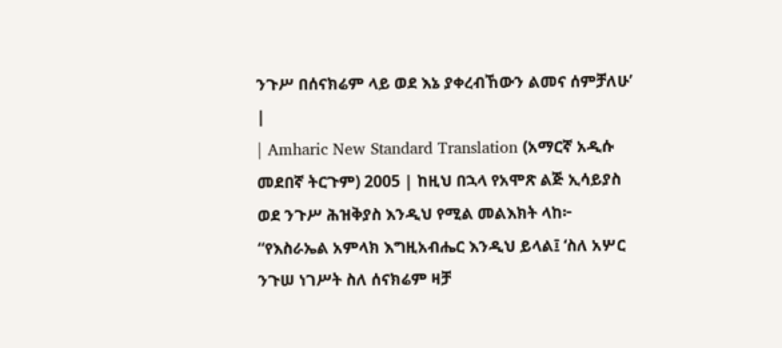ንጉሥ በሰናክሬም ላይ ወደ እኔ ያቀረብኸውን ልመና ሰምቻለሁ’ |
| Amharic New Standard Translation (አማርኛ አዲሱ መደበኛ ትርጉም) 2005 | ከዚህ በኋላ የአሞጽ ልጅ ኢሳይያስ ወደ ንጉሥ ሕዝቅያስ እንዲህ የሚል መልእክት ላከ፦ “የእስራኤል አምላክ እግዚአብሔር እንዲህ ይላል፤ ‘ስለ አሦር ንጉሠ ነገሥት ስለ ሰናክሬም ዛቻ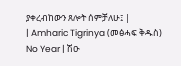ያቀረብከውን ጸሎት ሰምቻለሁ፤ |
| Amharic Tigrinya (መፅሓፍ ቅዱስ) No Year | ሽዑ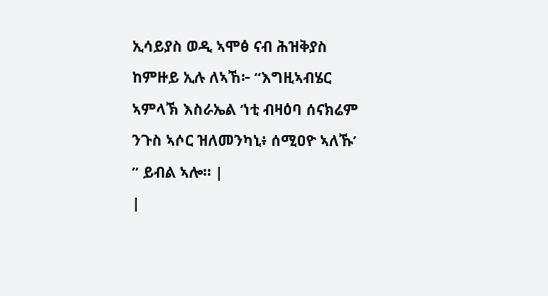ኢሳይያስ ወዲ ኣሞፅ ናብ ሕዝቅያስ ከምዙይ ኢሉ ለኣኸ፦ “እግዚኣብሄር ኣምላኽ እስራኤል ‘ነቲ ብዛዕባ ሰናክሬም ንጉስ ኣሶር ዝለመንካኒ፥ ሰሚዐዮ ኣለኹ’ ” ይብል ኣሎ። |
|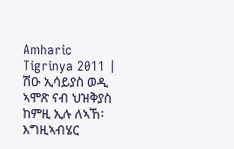Amharic Tigrinya 2011 | ሽዑ ኢሳይያስ ወዲ ኣሞጽ ናብ ህዝቅያስ ከምዚ ኢሉ ለኣኸ፡ እግዚኣብሄር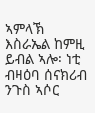ኣምላኽ እስራኤል ከምዚ ይብል ኣሎ፡ ነቲ ብዛዕባ ሰናክሪብ ንጉስ ኣሶር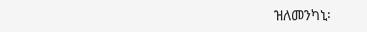ዝለመንካኒ፡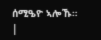ሰሚዔዮ ኣሎኹ። |